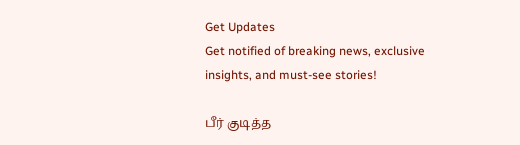Get Updates
Get notified of breaking news, exclusive insights, and must-see stories!

பீர் குடித்த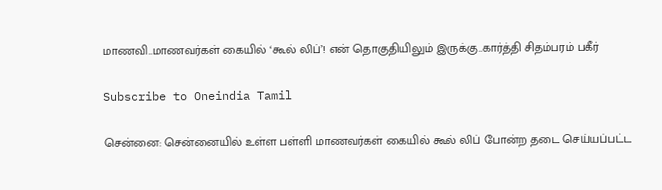மாணவி..மாணவர்கள் கையில் ‘கூல் லிப்’! என் தொகுதியிலும் இருக்கு..கார்த்தி சிதம்பரம் பகீர்

Subscribe to Oneindia Tamil

சென்னை: சென்னையில் உள்ள பள்ளி மாணவர்கள் கையில் கூல் லிப் போன்ற தடை செய்யப்பட்ட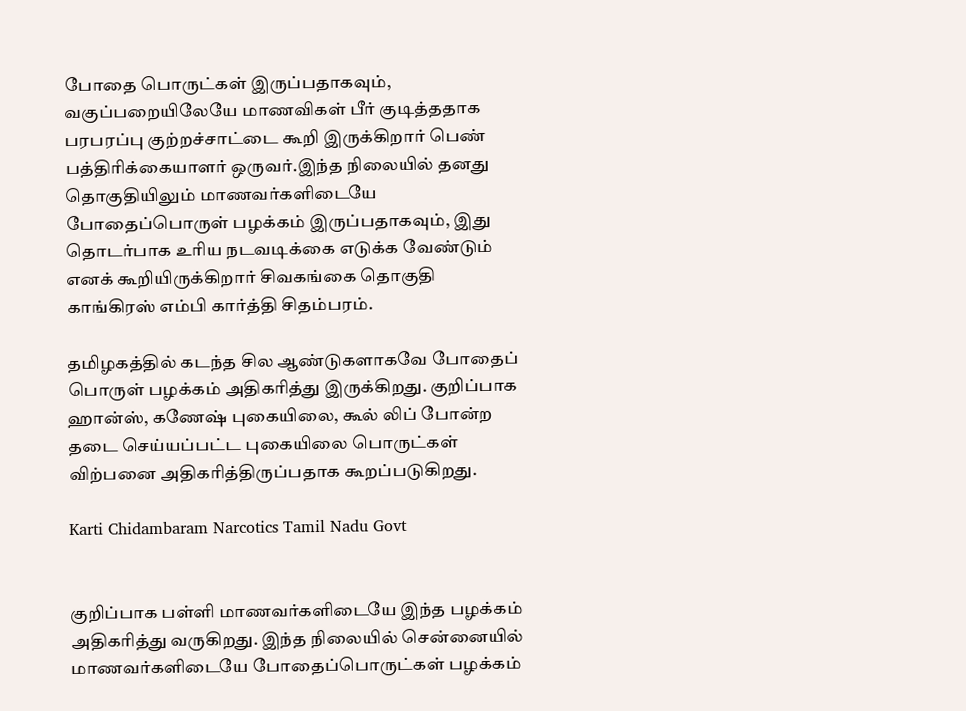போதை பொருட்கள் இருப்பதாகவும், வகுப்பறையிலேயே மாணவிகள் பீர் குடித்ததாக பரபரப்பு குற்றச்சாட்டை கூறி இருக்கிறார் பெண் பத்திரிக்கையாளர் ஒருவர்.இந்த நிலையில் தனது தொகுதியிலும் மாணவர்களிடையே போதைப்பொருள் பழக்கம் இருப்பதாகவும், இது தொடர்பாக உரிய நடவடிக்கை எடுக்க வேண்டும் எனக் கூறியிருக்கிறார் சிவகங்கை தொகுதி காங்கிரஸ் எம்பி கார்த்தி சிதம்பரம்.

தமிழகத்தில் கடந்த சில ஆண்டுகளாகவே போதைப் பொருள் பழக்கம் அதிகரித்து இருக்கிறது. குறிப்பாக ஹான்ஸ், கணேஷ் புகையிலை, கூல் லிப் போன்ற தடை செய்யப்பட்ட புகையிலை பொருட்கள் விற்பனை அதிகரித்திருப்பதாக கூறப்படுகிறது.

Karti Chidambaram Narcotics Tamil Nadu Govt


குறிப்பாக பள்ளி மாணவர்களிடையே இந்த பழக்கம் அதிகரித்து வருகிறது. இந்த நிலையில் சென்னையில் மாணவர்களிடையே போதைப்பொருட்கள் பழக்கம்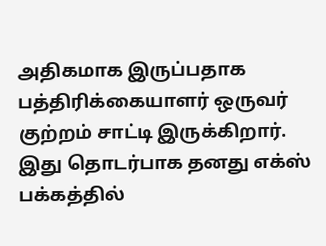அதிகமாக இருப்பதாக பத்திரிக்கையாளர் ஒருவர் குற்றம் சாட்டி இருக்கிறார். இது தொடர்பாக தனது எக்ஸ் பக்கத்தில்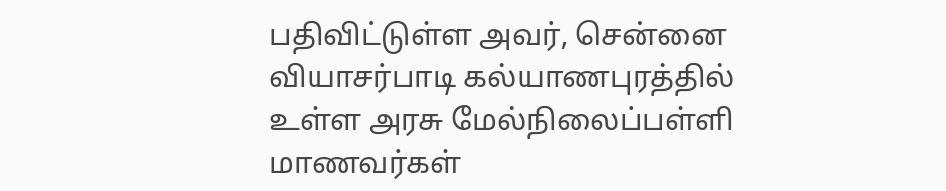பதிவிட்டுள்ள அவர், சென்னை வியாசர்பாடி கல்யாணபுரத்தில் உள்ள அரசு மேல்நிலைப்பள்ளி மாணவர்கள்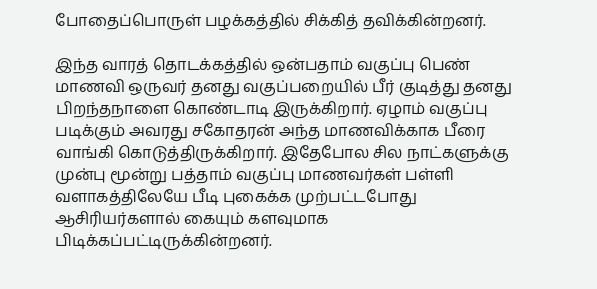போதைப்பொருள் பழக்கத்தில் சிக்கித் தவிக்கின்றனர்.

இந்த வாரத் தொடக்கத்தில் ஒன்பதாம் வகுப்பு பெண் மாணவி ஒருவர் தனது வகுப்பறையில் பீர் குடித்து தனது பிறந்தநாளை கொண்டாடி இருக்கிறார். ஏழாம் வகுப்பு படிக்கும் அவரது சகோதரன் அந்த மாணவிக்காக பீரை வாங்கி கொடுத்திருக்கிறார். இதேபோல சில நாட்களுக்கு முன்பு மூன்று பத்தாம் வகுப்பு மாணவர்கள் பள்ளி வளாகத்திலேயே பீடி புகைக்க முற்பட்டபோது ஆசிரியர்களால் கையும் களவுமாக பிடிக்கப்பட்டிருக்கின்றனர்.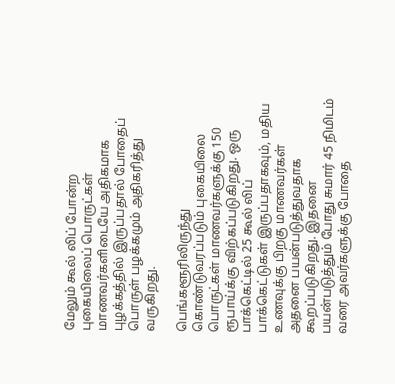மேலும் கூல் லிப் போன்ற புகையிலைப் பொருட்கள் மாணவர்களிடையே அதிகமாக புழக்கத்தில் இருப்பதால் போதைப் பொருள் பழக்கமும் அதிகரித்து வருகிறது.

பெங்களூரிலிருந்து கொண்டுவரப்படும் புகையிலை பொருட்கள் மாணவர்களுக்கு 150 ரூபாய்க்கு விற்கப்படுகிறது. ஒரு பாக்கெட்டில் 25 கூல் லிப் பாக்கெட்டுகள் இருப்பதாகவும், மதிய உணவுக்கு பிறகு மாணவர்கள் அதனை பயன்படுத்துவதாக கூறப்படுகிறது. இதனை பயன்படுத்தும் போது சுமார் 45 நிமிடம் வரை அவர்களுக்கு போதை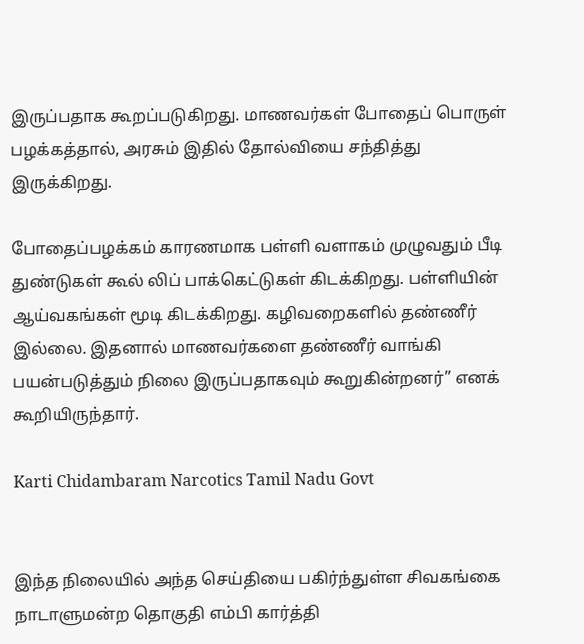இருப்பதாக கூறப்படுகிறது. மாணவர்கள் போதைப் பொருள் பழக்கத்தால், அரசும் இதில் தோல்வியை சந்தித்து இருக்கிறது.

போதைப்பழக்கம் காரணமாக பள்ளி வளாகம் முழுவதும் பீடி துண்டுகள் கூல் லிப் பாக்கெட்டுகள் கிடக்கிறது. பள்ளியின் ஆய்வகங்கள் மூடி கிடக்கிறது. கழிவறைகளில் தண்ணீர் இல்லை. இதனால் மாணவர்களை தண்ணீர் வாங்கி பயன்படுத்தும் நிலை இருப்பதாகவும் கூறுகின்றனர்” எனக் கூறியிருந்தார்.

Karti Chidambaram Narcotics Tamil Nadu Govt


இந்த நிலையில் அந்த செய்தியை பகிர்ந்துள்ள சிவகங்கை நாடாளுமன்ற தொகுதி எம்பி கார்த்தி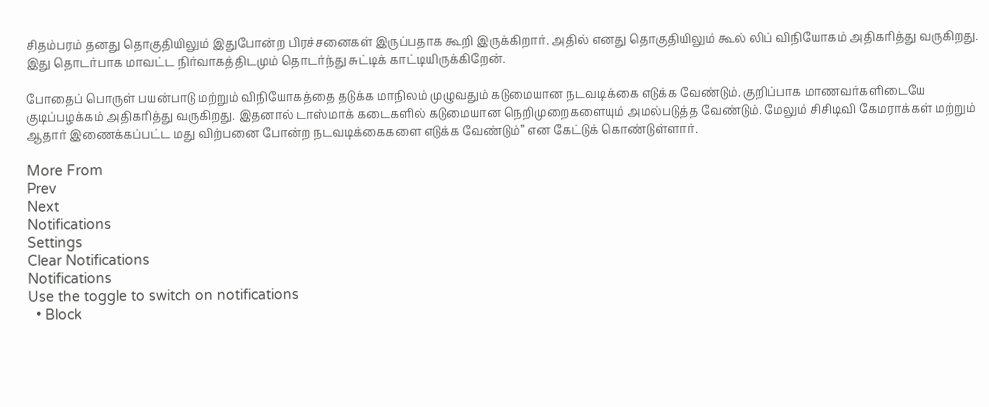சிதம்பரம் தனது தொகுதியிலும் இதுபோன்ற பிரச்சனைகள் இருப்பதாக கூறி இருக்கிறார். அதில் எனது தொகுதியிலும் கூல் லிப் விநியோகம் அதிகரித்து வருகிறது. இது தொடர்பாக மாவட்ட நிர்வாகத்திடமும் தொடர்ந்து சுட்டிக் காட்டியிருக்கிறேன்.

போதைப் பொருள் பயன்பாடு மற்றும் விநியோகத்தை தடுக்க மாநிலம் முழுவதும் கடுமையான நடவடிக்கை எடுக்க வேண்டும். குறிப்பாக மாணவர்களிடையே குடிப்பழக்கம் அதிகரித்து வருகிறது. இதனால் டாஸ்மாக் கடைகளில் கடுமையான நெறிமுறைகளையும் அமல்படுத்த வேண்டும். மேலும் சிசிடிவி கேமராக்கள் மற்றும் ஆதார் இணைக்கப்பட்ட மது விற்பனை போன்ற நடவடிக்கைகளை எடுக்க வேண்டும்” என கேட்டுக் கொண்டுள்ளார்.

More From
Prev
Next
Notifications
Settings
Clear Notifications
Notifications
Use the toggle to switch on notifications
  • Block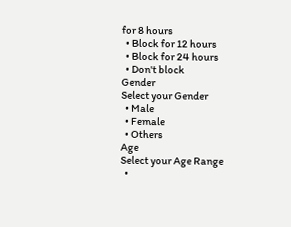for 8 hours
  • Block for 12 hours
  • Block for 24 hours
  • Don't block
Gender
Select your Gender
  • Male
  • Female
  • Others
Age
Select your Age Range
  •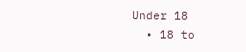Under 18
  • 18 to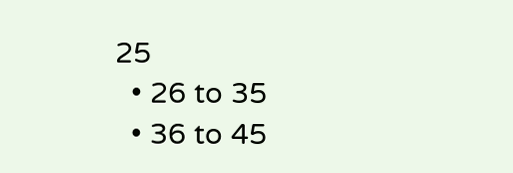25
  • 26 to 35
  • 36 to 45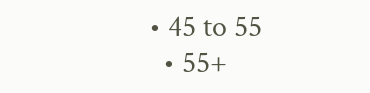• 45 to 55
  • 55+